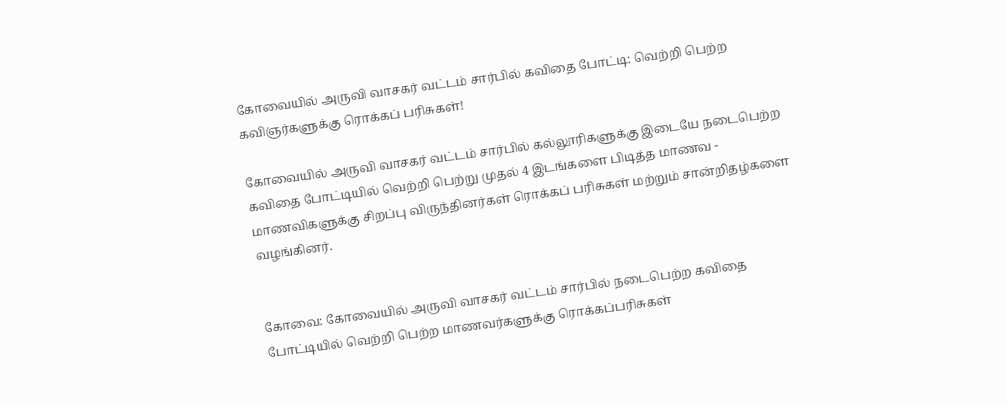கோவையில் அருவி வாசகர் வட்டம் சார்பில் கவிதை போட்டி: வெற்றி பெற்ற கவிஞர்களுக்கு ரொக்கப் பரிசுகள்!

கோவையில் அருவி வாசகர் வட்டம் சார்பில் கல்லூரிகளுக்கு இடையே நடைபெற்ற கவிதை போட்டியில் வெற்றி பெற்று முதல் 4 இடங்களை பிடித்த மாணவ - மாணவிகளுக்கு சிறப்பு விருந்தினர்கள் ரொக்கப் பரிசுகள் மற்றும் சான்றிதழ்களை வழங்கினர்.


கோவை: கோவையில் அருவி வாசகர் வட்டம் சார்பில் நடைபெற்ற கவிதை போட்டியில் வெற்றி பெற்ற மாணவர்களுக்கு ரொக்கப்பரிசுகள்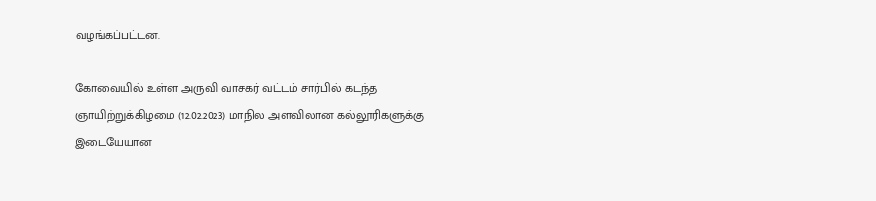வழங்கப்பட்டன.

கோவையில் உள்ள அருவி வாசகர் வட்டம் சார்பில் கடந்த ஞாயிற்றுக்கிழமை (12.02.2023) மாநில அளவிலான கல்லூரிகளுக்கு இடையேயான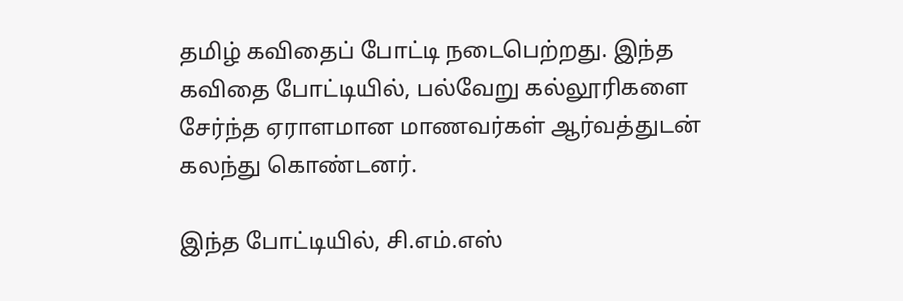தமிழ் கவிதைப் போட்டி நடைபெற்றது. இந்த கவிதை போட்டியில், பல்வேறு கல்லூரிகளை சேர்ந்த ஏராளமான மாணவர்கள் ஆர்வத்துடன் கலந்து கொண்டனர்.

இந்த போட்டியில், சி.எம்.எஸ்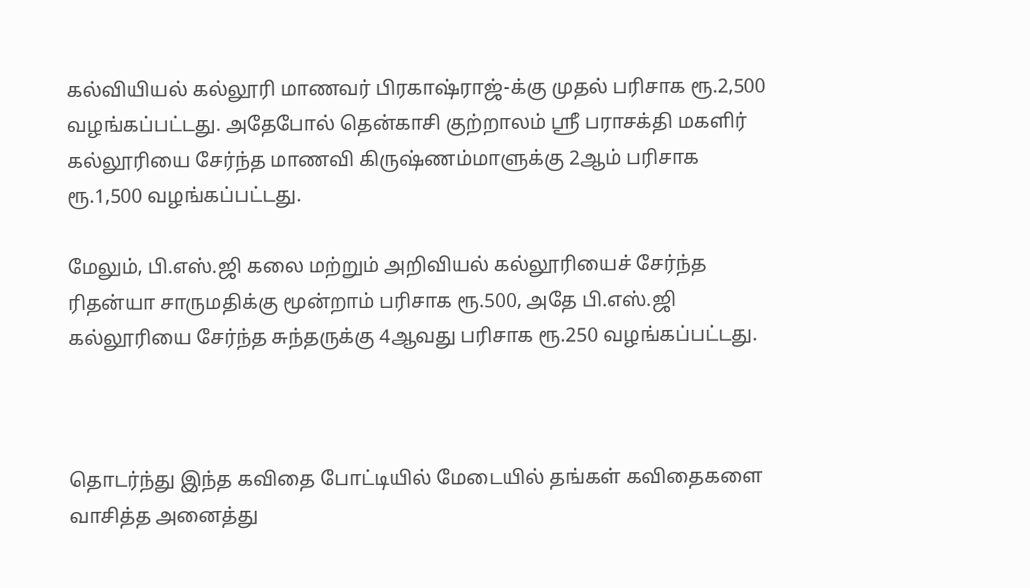கல்வியியல் கல்லூரி மாணவர் பிரகாஷ்ராஜ்-க்கு முதல் பரிசாக ரூ.2,500 வழங்கப்பட்டது. அதேபோல் தென்காசி குற்றாலம் ஸ்ரீ பராசக்தி மகளிர் கல்லூரியை சேர்ந்த மாணவி கிருஷ்ணம்மாளுக்கு 2ஆம் பரிசாக ரூ.1,500 வழங்கப்பட்டது.

மேலும், பி.எஸ்.ஜி கலை மற்றும் அறிவியல் கல்லூரியைச் சேர்ந்த ரிதன்யா சாருமதிக்கு மூன்றாம் பரிசாக ரூ.500, அதே பி.எஸ்.ஜி கல்லூரியை சேர்ந்த சுந்தருக்கு 4ஆவது பரிசாக ரூ.250 வழங்கப்பட்டது.



தொடர்ந்து இந்த கவிதை போட்டியில் மேடையில் தங்கள் கவிதைகளை வாசித்த அனைத்து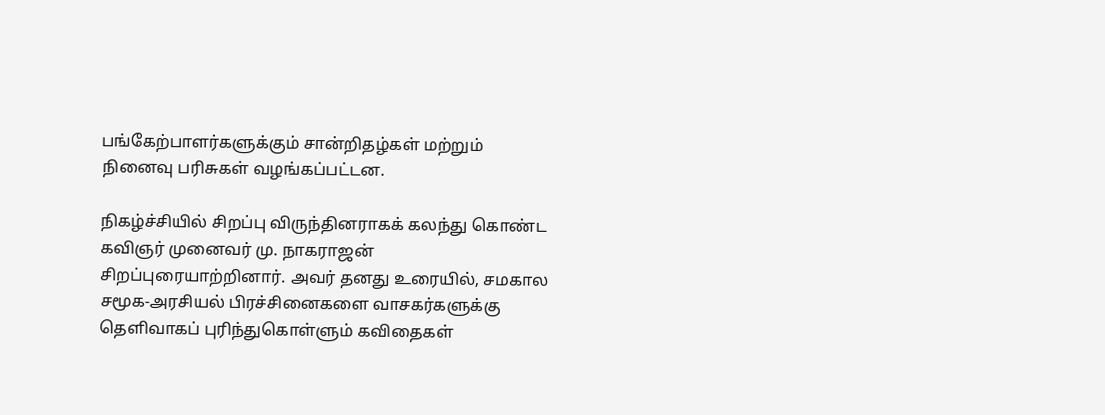பங்கேற்பாளர்களுக்கும் சான்றிதழ்கள் மற்றும் நினைவு பரிசுகள் வழங்கப்பட்டன.

நிகழ்ச்சியில் சிறப்பு விருந்தினராகக் கலந்து கொண்ட கவிஞர் முனைவர் மு. நாகராஜன் சிறப்புரையாற்றினார். அவர் தனது உரையில், சமகால சமூக-அரசியல் பிரச்சினைகளை வாசகர்களுக்கு தெளிவாகப் புரிந்துகொள்ளும் கவிதைகள்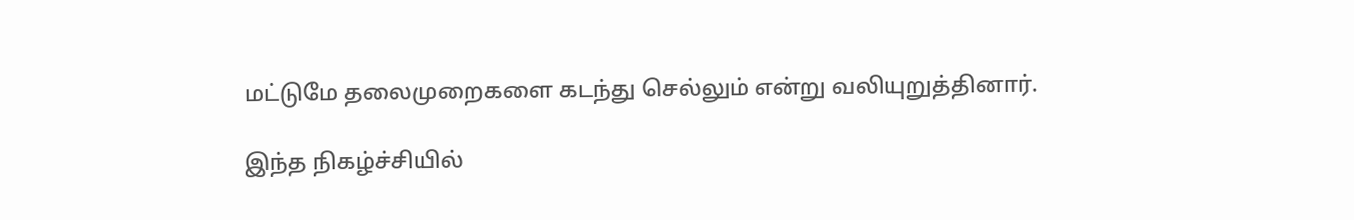மட்டுமே தலைமுறைகளை கடந்து செல்லும் என்று வலியுறுத்தினார்.

இந்த நிகழ்ச்சியில்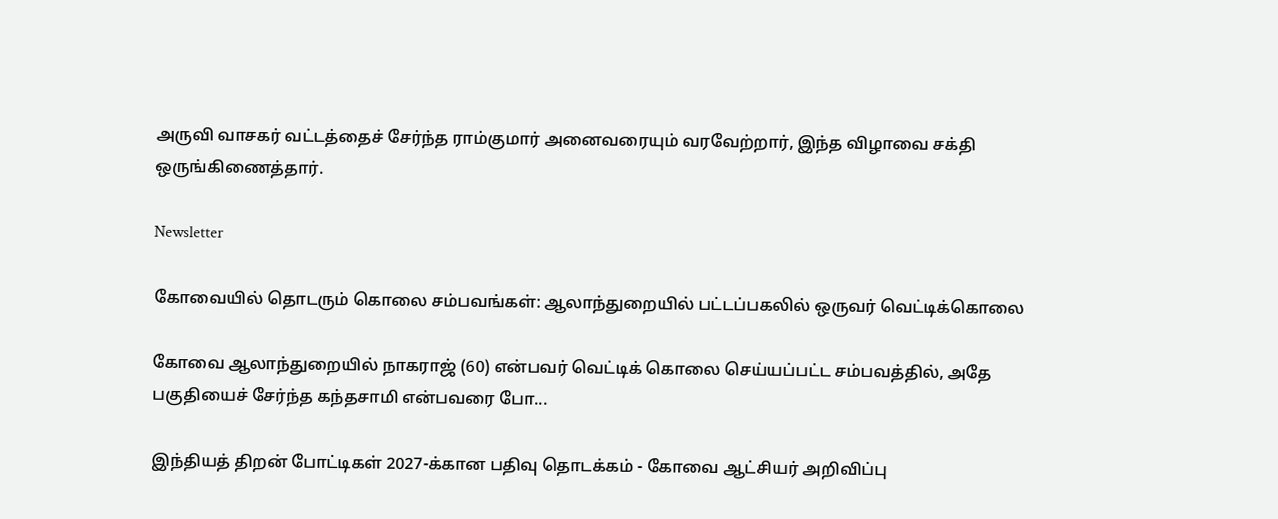அருவி வாசகர் வட்டத்தைச் சேர்ந்த ராம்குமார் அனைவரையும் வரவேற்றார், இந்த விழாவை சக்தி ஒருங்கிணைத்தார்.

Newsletter

கோவையில் தொடரும் கொலை சம்பவங்கள்: ஆலாந்துறையில் பட்டப்பகலில் ஒருவர் வெட்டிக்கொலை

கோவை ஆலாந்துறையில் நாகராஜ் (60) என்பவர் வெட்டிக் கொலை செய்யப்பட்ட சம்பவத்தில், அதே பகுதியைச் சேர்ந்த கந்தசாமி என்பவரை போ...

இந்தியத் திறன் போட்டிகள் 2027-க்கான பதிவு தொடக்கம் - கோவை ஆட்சியர் அறிவிப்பு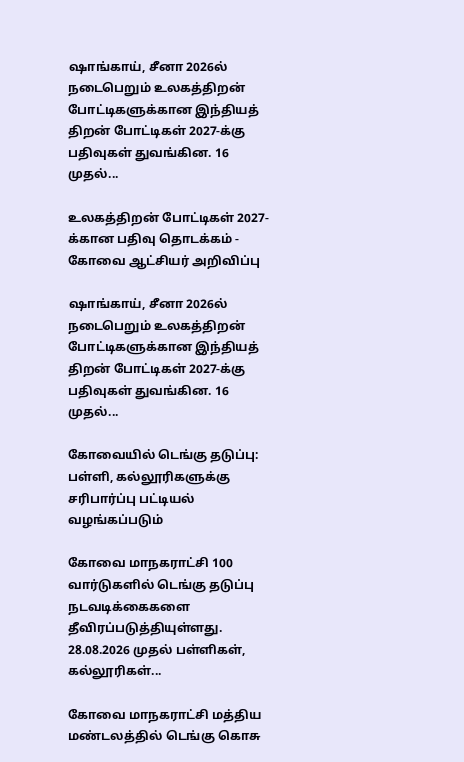ஷாங்காய், சீனா 2026ல் நடைபெறும் உலகத்திறன் போட்டிகளுக்கான இந்தியத் திறன் போட்டிகள் 2027-க்கு பதிவுகள் துவங்கின. 16 முதல்...

உலகத்திறன் போட்டிகள் 2027-க்கான பதிவு தொடக்கம் - கோவை ஆட்சியர் அறிவிப்பு

ஷாங்காய், சீனா 2026ல் நடைபெறும் உலகத்திறன் போட்டிகளுக்கான இந்தியத் திறன் போட்டிகள் 2027-க்கு பதிவுகள் துவங்கின. 16 முதல்...

கோவையில் டெங்கு தடுப்பு: பள்ளி, கல்லூரிகளுக்கு சரிபார்ப்பு பட்டியல் வழங்கப்படும்

கோவை மாநகராட்சி 100 வார்டுகளில் டெங்கு தடுப்பு நடவடிக்கைகளை தீவிரப்படுத்தியுள்ளது. 28.08.2026 முதல் பள்ளிகள், கல்லூரிகள்...

கோவை மாநகராட்சி மத்திய மண்டலத்தில் டெங்கு கொசு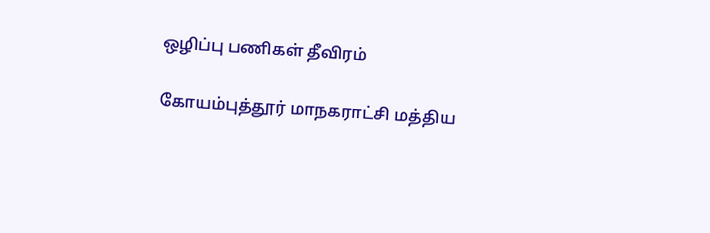ஒழிப்பு பணிகள் தீவிரம்

கோயம்புத்தூர் மாநகராட்சி மத்திய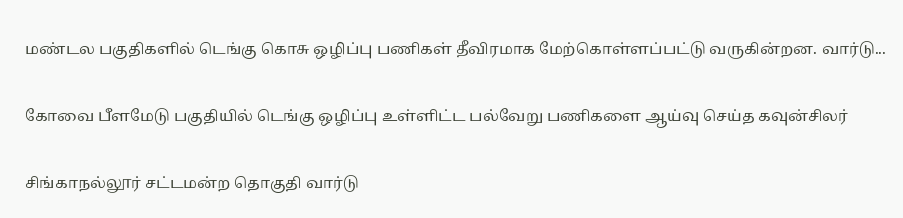மண்டல பகுதிகளில் டெங்கு கொசு ஒழிப்பு பணிகள் தீவிரமாக மேற்கொள்ளப்பட்டு வருகின்றன. வார்டு...

கோவை பீளமேடு பகுதியில் டெங்கு ஒழிப்பு உள்ளிட்ட பல்வேறு பணிகளை ஆய்வு செய்த கவுன்சிலர்

சிங்காநல்லூர் சட்டமன்ற தொகுதி வார்டு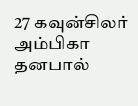27 கவுன்சிலர் அம்பிகா தனபால்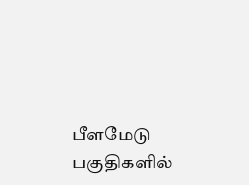பீளமேடு பகுதிகளில்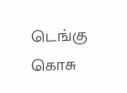டெங்கு கொசு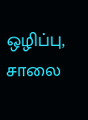ஒழிப்பு, சாலை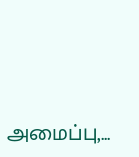அமைப்பு,...